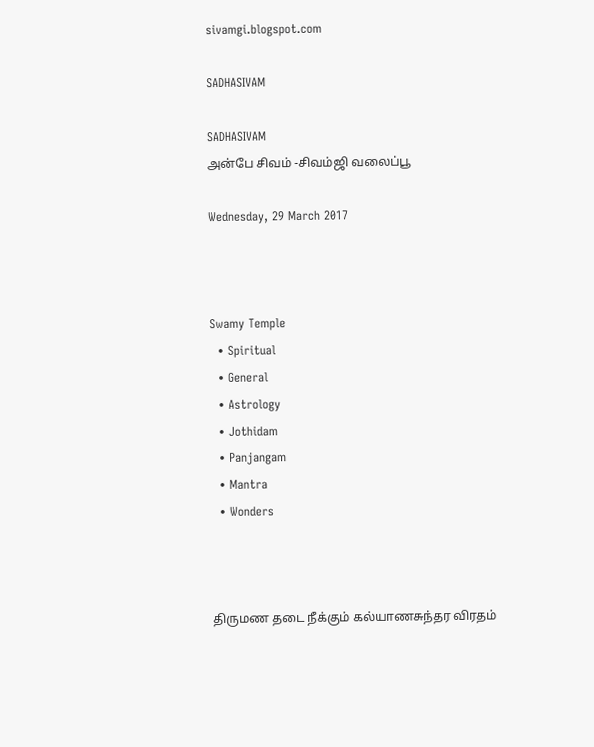sivamgi.blogspot.com

SADHASIVAM

SADHASIVAM
அன்பே சிவம் -சிவம்ஜி வலைப்பூ

Wednesday, 29 March 2017



Swamy Temple
  • Spiritual
  • General
  • Astrology
  • Jothidam
  • Panjangam
  • Mantra
  • Wonders



திருமண தடை நீக்கும் கல்யாணசுந்தர விரதம்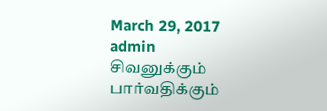March 29, 2017  admin
சிவனுக்கும் பார்வதிக்கும்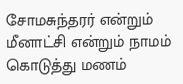சோமசுந்தரர் என்றும் மீனாட்சி என்றும் நாமம் கொடுத்து மணம்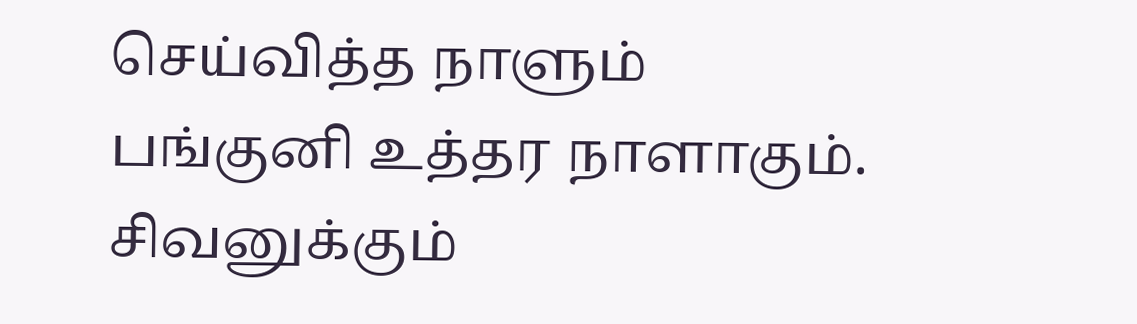செய்வித்த நாளும் பங்குனி உத்தர நாளாகும்.
சிவனுக்கும்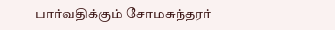பார்வதிக்கும் சோமசுந்தரர்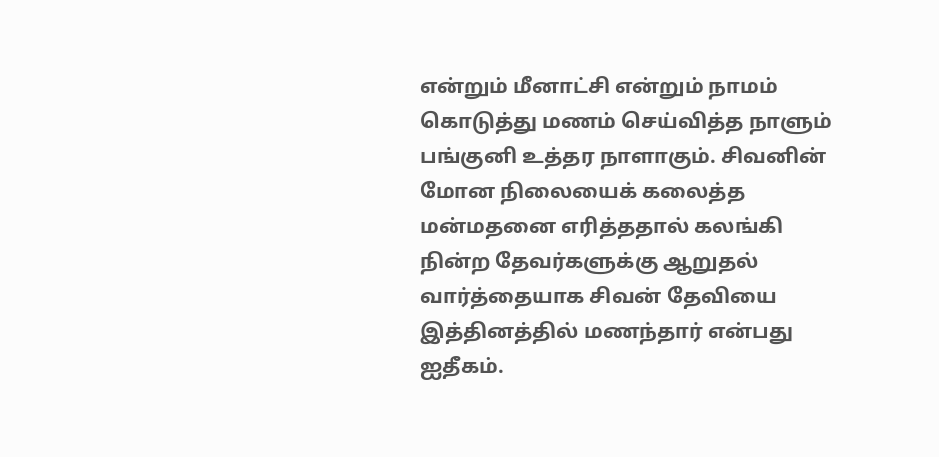என்றும் மீனாட்சி என்றும் நாமம் கொடுத்து மணம் செய்வித்த நாளும் பங்குனி உத்தர நாளாகும். சிவனின் மோன நிலையைக் கலைத்த மன்மதனை எரித்ததால் கலங்கி நின்ற தேவர்களுக்கு ஆறுதல் வார்த்தையாக சிவன் தேவியை இத்தினத்தில் மணந்தார் என்பது ஐதீகம்.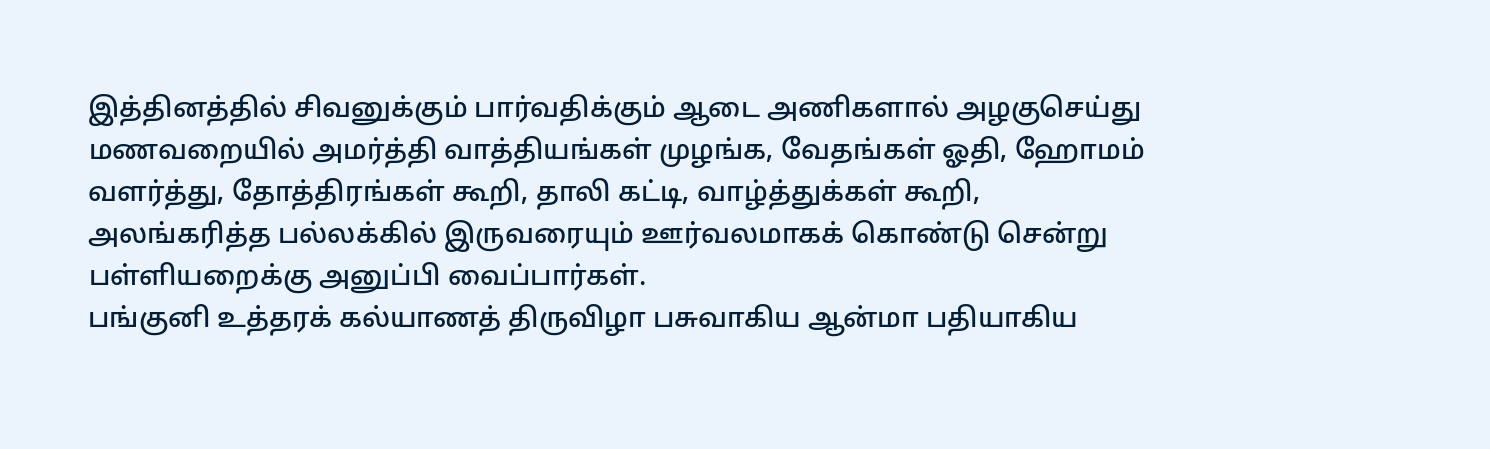இத்தினத்தில் சிவனுக்கும் பார்வதிக்கும் ஆடை அணிகளால் அழகுசெய்து மணவறையில் அமர்த்தி வாத்தியங்கள் முழங்க, வேதங்கள் ஓதி, ஹோமம் வளர்த்து, தோத்திரங்கள் கூறி, தாலி கட்டி, வாழ்த்துக்கள் கூறி, அலங்கரித்த பல்லக்கில் இருவரையும் ஊர்வலமாகக் கொண்டு சென்று பள்ளியறைக்கு அனுப்பி வைப்பார்கள்.
பங்குனி உத்தரக் கல்யாணத் திருவிழா பசுவாகிய ஆன்மா பதியாகிய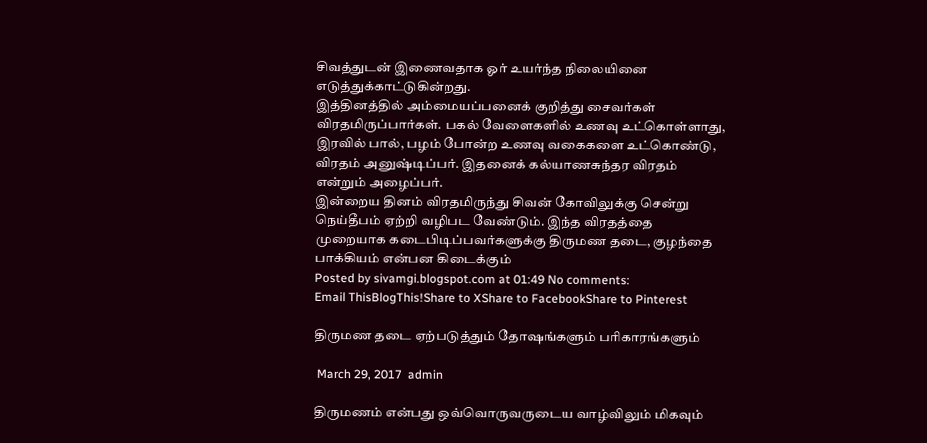சிவத்துடன் இணைவதாக ஓர் உயர்ந்த நிலையினை எடுத்துக்காட்டுகின்றது.
இத்தினத்தில் அம்மையப்பனைக் குறித்து சைவர்கள் விரதமிருப்பார்கள். பகல் வேளைகளில் உணவு உட்கொள்ளாது, இரவில் பால், பழம் போன்ற உணவு வகைகளை உட்கொண்டு, விரதம் அனுஷ்டிப்பர். இதனைக் கல்யாணசுந்தர விரதம் என்றும் அழைப்பர்.
இன்றைய தினம் விரதமிருந்து சிவன் கோவிலுக்கு சென்று நெய்தீபம் ஏற்றி வழிபட வேண்டும். இந்த விரதத்தை முறையாக கடைபிடிப்பவர்களுக்கு திருமண தடை, குழந்தை பாக்கியம் என்பன கிடைக்கும்
Posted by sivamgi.blogspot.com at 01:49 No comments:
Email ThisBlogThis!Share to XShare to FacebookShare to Pinterest

திருமண தடை ஏற்படுத்தும் தோஷங்களும் பரிகாரங்களும்

 March 29, 2017  admin

திருமணம் என்பது ஒவ்வொருவருடைய வாழ்விலும் மிகவும்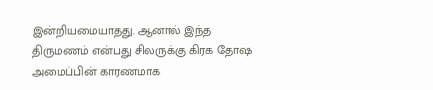இன்றியமையாதது. ஆனால் இந்த திருமணம் என்பது சிலருக்கு கிரக தோஷ அமைப்பின் காரணமாக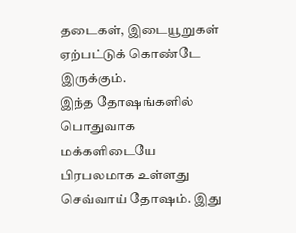தடைகள், இடையூறுகள் ஏற்பட்டுக் கொண்டே இருக்கும்.
இந்த தோஷங்களில் பொதுவாக மக்களிடையே பிரபலமாக உள்ளது செவ்வாய் தோஷம். இது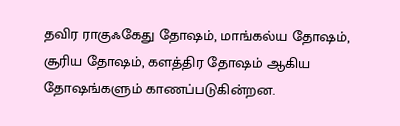தவிர ராகுஃகேது தோஷம், மாங்கல்ய தோஷம், சூரிய தோஷம், களத்திர தோஷம் ஆகிய தோஷங்களும் காணப்படுகின்றன.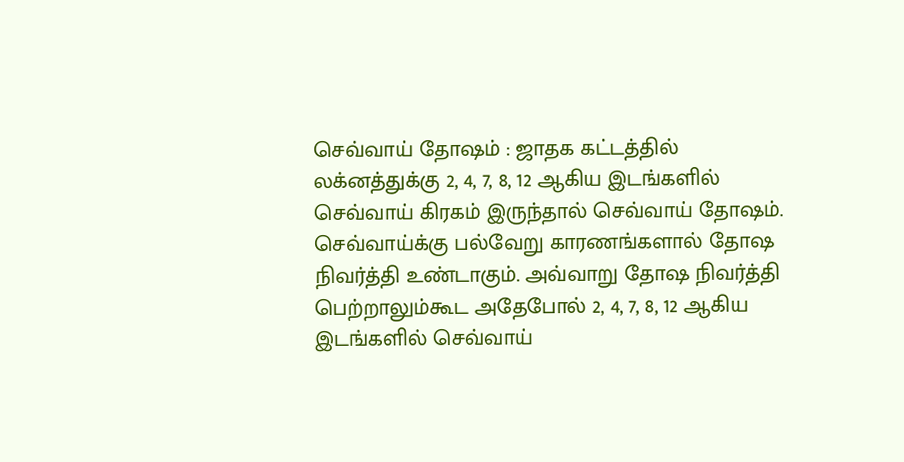செவ்வாய் தோஷம் : ஜாதக கட்டத்தில் லக்னத்துக்கு 2, 4, 7, 8, 12 ஆகிய இடங்களில் செவ்வாய் கிரகம் இருந்தால் செவ்வாய் தோஷம். செவ்வாய்க்கு பல்வேறு காரணங்களால் தோஷ நிவர்த்தி உண்டாகும். அவ்வாறு தோஷ நிவர்த்தி பெற்றாலும்கூட அதேபோல் 2, 4, 7, 8, 12 ஆகிய இடங்களில் செவ்வாய்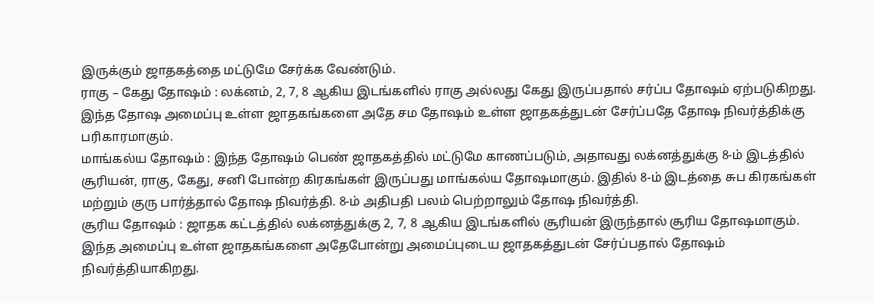இருக்கும் ஜாதகத்தை மட்டுமே சேர்க்க வேண்டும்.
ராகு – கேது தோஷம் : லக்னம், 2, 7, 8 ஆகிய இடங்களில் ராகு அல்லது கேது இருப்பதால் சர்ப்ப தோஷம் ஏற்படுகிறது. இந்த தோஷ அமைப்பு உள்ள ஜாதகங்களை அதே சம தோஷம் உள்ள ஜாதகத்துடன் சேர்ப்பதே தோஷ நிவர்த்திக்கு பரிகாரமாகும்.
மாங்கல்ய தோஷம் : இந்த தோஷம் பெண் ஜாதகத்தில் மட்டுமே காணப்படும், அதாவது லக்னத்துக்கு 8-ம் இடத்தில் சூரியன், ராகு, கேது, சனி போன்ற கிரகங்கள் இருப்பது மாங்கல்ய தோஷமாகும். இதில் 8-ம் இடத்தை சுப கிரகங்கள் மற்றும் குரு பார்த்தால் தோஷ நிவர்த்தி. 8-ம் அதிபதி பலம் பெற்றாலும் தோஷ நிவர்த்தி.
சூரிய தோஷம் : ஜாதக கட்டத்தில் லக்னத்துக்கு 2, 7, 8 ஆகிய இடங்களில் சூரியன் இருந்தால் சூரிய தோஷமாகும். இந்த அமைப்பு உள்ள ஜாதகங்களை அதேபோன்று அமைப்புடைய ஜாதகத்துடன் சேர்ப்பதால் தோஷம் நிவர்த்தியாகிறது.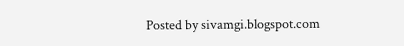Posted by sivamgi.blogspot.com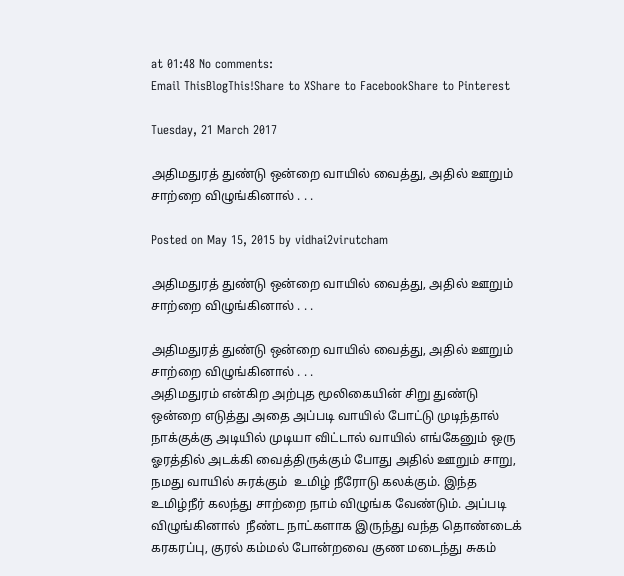at 01:48 No comments:
Email ThisBlogThis!Share to XShare to FacebookShare to Pinterest

Tuesday, 21 March 2017

அதிமதுரத் துண்டு ஒன்றை வாயில் வைத்து, அதில் ஊறும் சாற்றை விழுங்கினால் . . .

Posted on May 15, 2015 by vidhai2virutcham

அதிமதுரத் துண்டு ஒன்றை வாயில் வைத்து, அதில் ஊறும் சாற்றை விழுங்கினால் . . .

அதிமதுரத் துண்டு ஒன்றை வாயில் வைத்து, அதில் ஊறும் சாற்றை விழுங்கினால் . . .
அதிமதுரம் என்கிற அற்புத மூலிகையின் சிறு துண்டு ஒன்றை எடுத்து அதை அப்ப‍டி வாயில் போட்டு முடிந்தால்
நாக்குக்கு அடியில் முடியா விட்டால் வாயில் எங்கேனும் ஒரு ஓரத்தில் அடக்கி வைத்திருக்கும் போது அதில் ஊறும் சாறு, நமது வாயில் சுரக்கும்  உமிழ் நீரோடு கலக்கும். இந்த உமிழ்நீர் கலந்து சாற்றை நாம் விழுங்க வேண்டும். அப்ப‍டி விழுங்கினால்  நீண்ட நாட்களாக இருந்து வந்த தொண்டைக் கரகரப்பு, குரல் கம்மல் போன்றவை குண மடைந்து சுகம்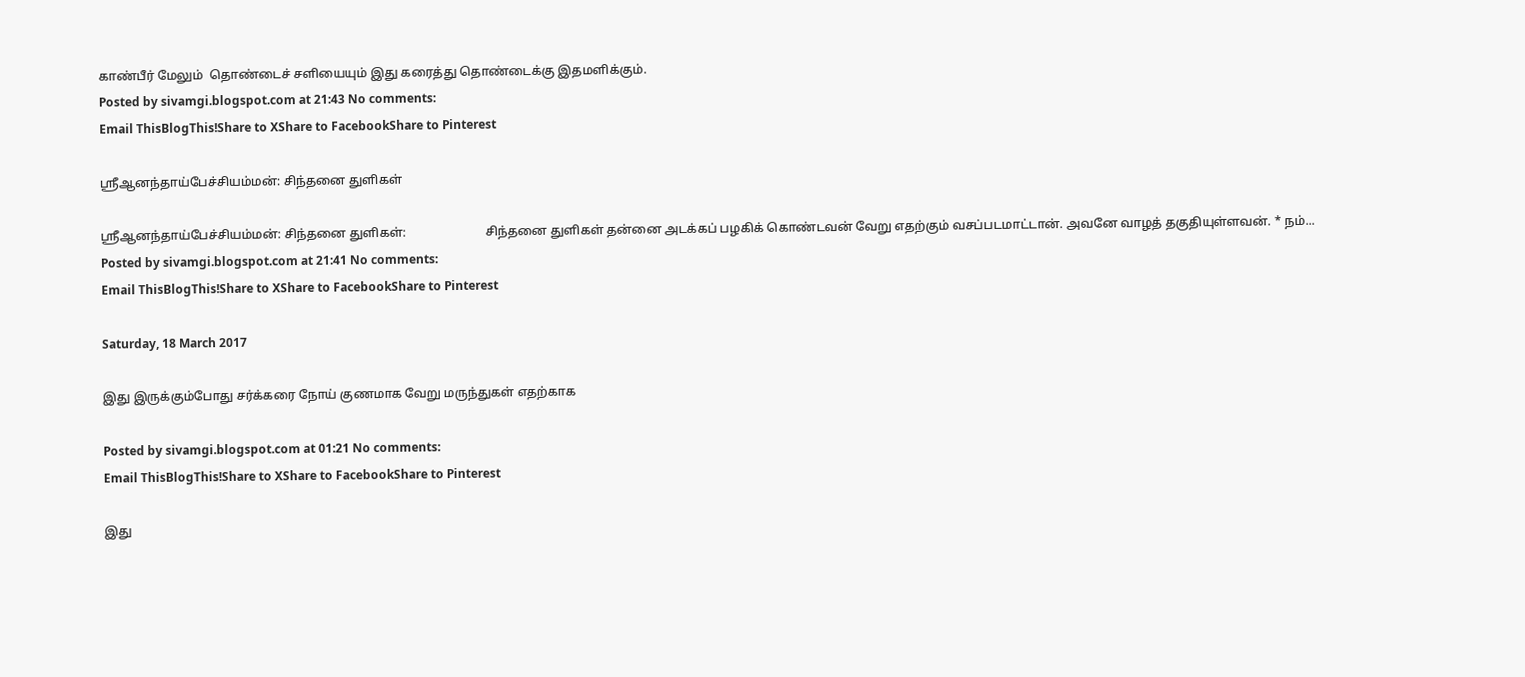காண்பீர் மேலும்  தொண்டைச் சளியையும் இது கரைத்து தொண்டைக்கு இதமளிக்கும்.
Posted by sivamgi.blogspot.com at 21:43 No comments:
Email ThisBlogThis!Share to XShare to FacebookShare to Pinterest

ஸ்ரீஆனந்தாய்பேச்சியம்மன்: சிந்தனை துளிகள்

ஸ்ரீஆனந்தாய்பேச்சியம்மன்: சிந்தனை துளிகள்:                         சிந்தனை துளிகள் தன்னை அடக்கப் பழகிக் கொண்டவன் வேறு எதற்கும் வசப்படமாட்டான். அவனே வாழத் தகுதியுள்ளவன். * நம்...
Posted by sivamgi.blogspot.com at 21:41 No comments:
Email ThisBlogThis!Share to XShare to FacebookShare to Pinterest

Saturday, 18 March 2017

இது இருக்கும்போது சர்க்கரை நோய் குணமாக வேறு மருந்துகள் எதற்காக

Posted by sivamgi.blogspot.com at 01:21 No comments:
Email ThisBlogThis!Share to XShare to FacebookShare to Pinterest

இது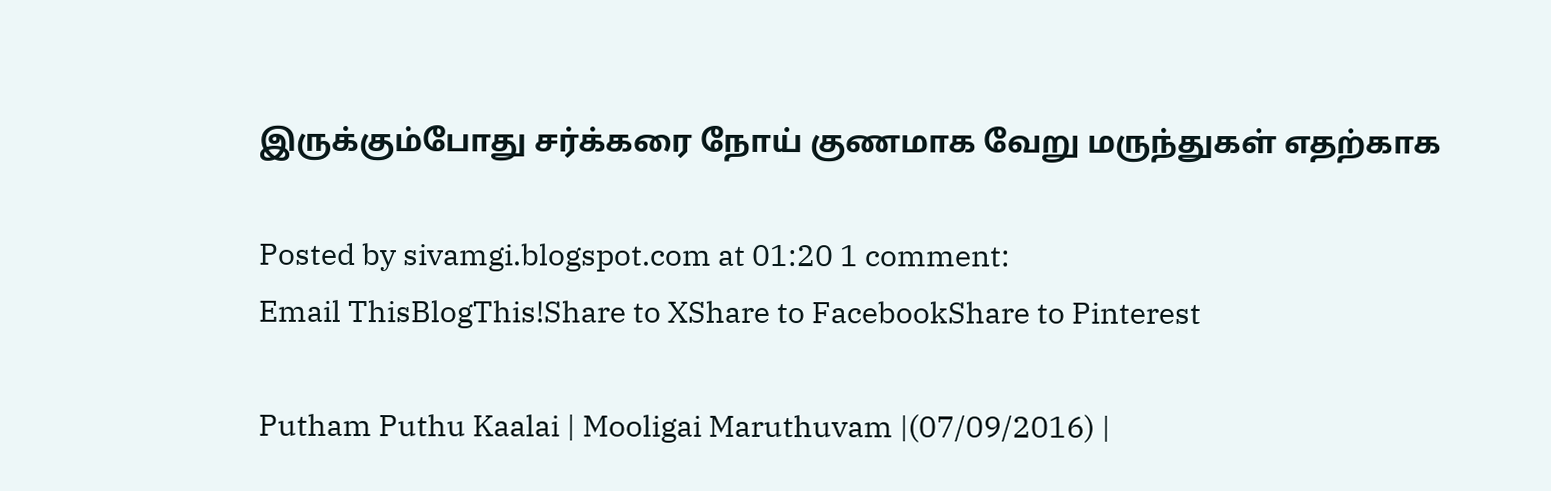இருக்கும்போது சர்க்கரை நோய் குணமாக வேறு மருந்துகள் எதற்காக

Posted by sivamgi.blogspot.com at 01:20 1 comment:
Email ThisBlogThis!Share to XShare to FacebookShare to Pinterest

Putham Puthu Kaalai | Mooligai Maruthuvam |(07/09/2016) |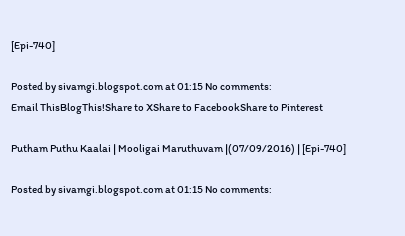[Epi-740]

Posted by sivamgi.blogspot.com at 01:15 No comments:
Email ThisBlogThis!Share to XShare to FacebookShare to Pinterest

Putham Puthu Kaalai | Mooligai Maruthuvam |(07/09/2016) | [Epi-740]

Posted by sivamgi.blogspot.com at 01:15 No comments: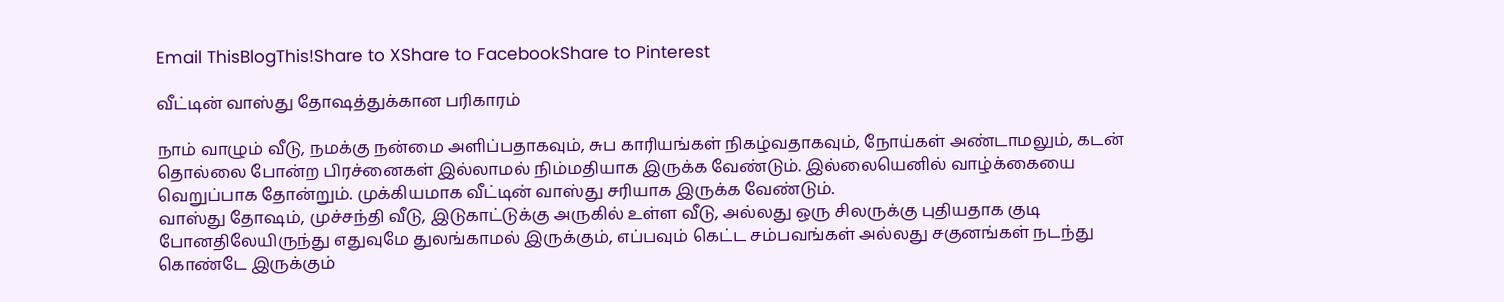Email ThisBlogThis!Share to XShare to FacebookShare to Pinterest

வீட்டின் வாஸ்து தோஷத்துக்கான பரிகாரம்

நாம் வாழும் வீடு, நமக்கு நன்மை அளிப்பதாகவும், சுப காரியங்கள் நிகழ்வதாகவும், நோய்கள் அண்டாமலும், கடன் தொல்லை போன்ற பிரச்னைகள் இல்லாமல் நிம்மதியாக இருக்க வேண்டும். இல்லையெனில் வாழ்க்கையை வெறுப்பாக தோன்றும். முக்கியமாக வீட்டின் வாஸ்து சரியாக இருக்க வேண்டும்.
வாஸ்து தோஷம், முச்சந்தி வீடு, இடுகாட்டுக்கு அருகில் உள்ள வீடு, அல்லது ஒரு சிலருக்கு புதியதாக குடி போனதிலேயிருந்து எதுவுமே துலங்காமல் இருக்கும், எப்பவும் கெட்ட சம்பவங்கள் அல்லது சகுனங்கள் நடந்து கொண்டே இருக்கும்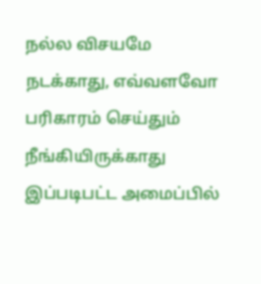நல்ல விசயமே நடக்காது, எவ்வளவோ பரிகாரம் செய்தும் நீங்கியிருக்காது இப்படிபட்ட அமைப்பில்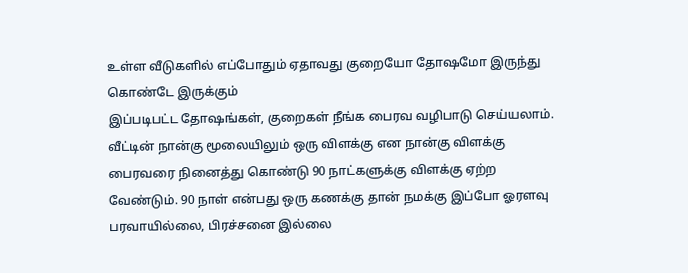உள்ள வீடுகளில் எப்போதும் ஏதாவது குறையோ தோஷமோ இருந்து கொண்டே இருக்கும்
இப்படிபட்ட தோஷங்கள், குறைகள் நீங்க பைரவ வழிபாடு செய்யலாம். வீட்டின் நான்கு மூலையிலும் ஒரு விளக்கு என நான்கு விளக்கு பைரவரை நினைத்து கொண்டு 90 நாட்களுக்கு விளக்கு ஏற்ற வேண்டும். 90 நாள் என்பது ஒரு கணக்கு தான் நமக்கு இப்போ ஓரளவு பரவாயில்லை, பிரச்சனை இல்லை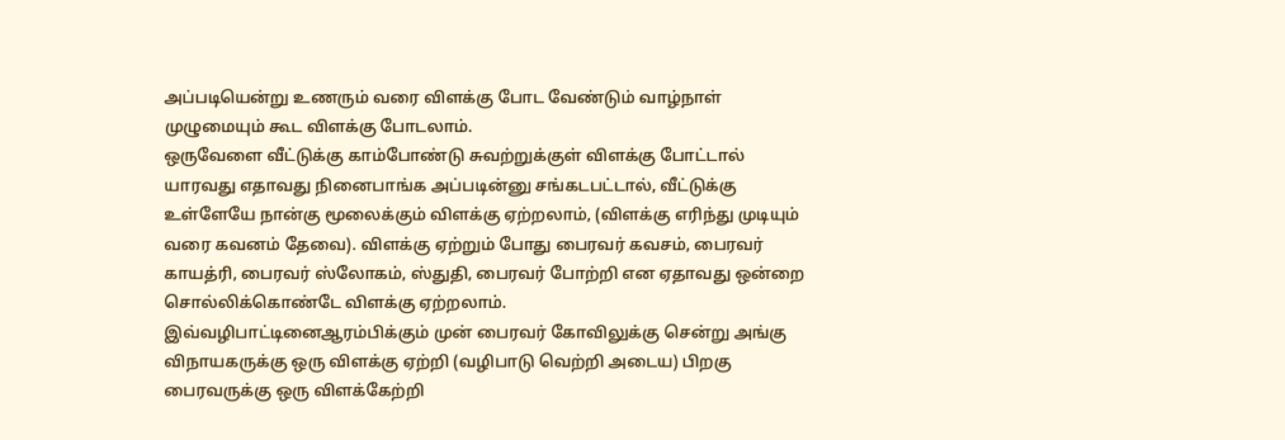அப்படியென்று உணரும் வரை விளக்கு போட வேண்டும் வாழ்நாள் முழுமையும் கூட விளக்கு போடலாம்.
ஒருவேளை வீட்டுக்கு காம்போண்டு சுவற்றுக்குள் விளக்கு போட்டால் யாரவது எதாவது நினைபாங்க அப்படின்னு சங்கடபட்டால், வீட்டுக்கு உள்ளேயே நான்கு மூலைக்கும் விளக்கு ஏற்றலாம், (விளக்கு எரிந்து முடியும் வரை கவனம் தேவை). விளக்கு ஏற்றும் போது பைரவர் கவசம், பைரவர் காயத்ரி, பைரவர் ஸ்லோகம், ஸ்துதி, பைரவர் போற்றி என ஏதாவது ஒன்றை சொல்லிக்கொண்டே விளக்கு ஏற்றலாம்.
இவ்வழிபாட்டினைஆரம்பிக்கும் முன் பைரவர் கோவிலுக்கு சென்று அங்கு விநாயகருக்கு ஒரு விளக்கு ஏற்றி (வழிபாடு வெற்றி அடைய) பிறகு பைரவருக்கு ஒரு விளக்கேற்றி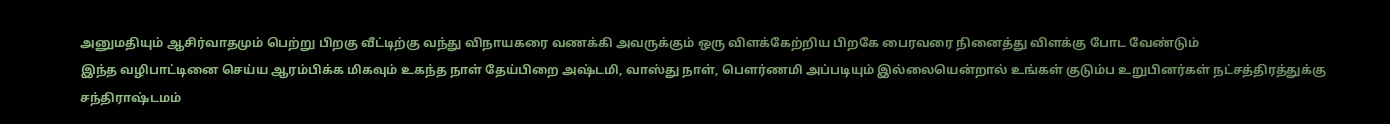அனுமதியும் ஆசிர்வாதமும் பெற்று பிறகு வீட்டிற்கு வந்து விநாயகரை வணக்கி அவருக்கும் ஒரு விளக்கேற்றிய பிறகே பைரவரை நினைத்து விளக்கு போட வேண்டும்
இந்த வழிபாட்டினை செய்ய ஆரம்பிக்க மிகவும் உகந்த நாள் தேய்பிறை அஷ்டமி, வாஸ்து நாள், பௌர்ணமி அப்படியும் இல்லையென்றால் உங்கள் குடும்ப உறுபினர்கள் நட்சத்திரத்துக்கு சந்திராஷ்டமம்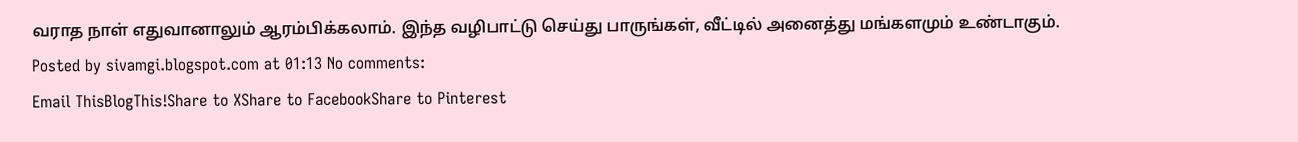வராத நாள் எதுவானாலும் ஆரம்பிக்கலாம். இந்த வழிபாட்டு செய்து பாருங்கள், வீட்டில் அனைத்து மங்களமும் உண்டாகும்.
Posted by sivamgi.blogspot.com at 01:13 No comments:
Email ThisBlogThis!Share to XShare to FacebookShare to Pinterest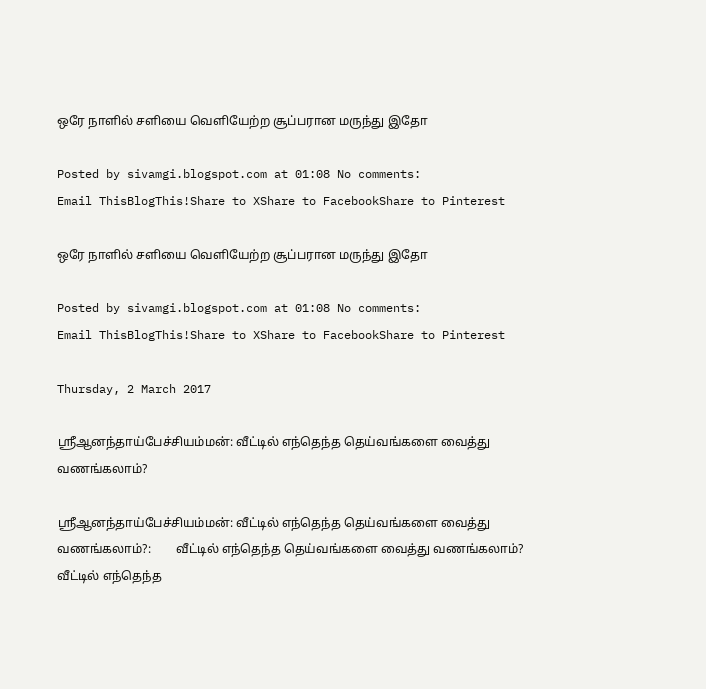ஒரே நாளில் சளியை வெளியேற்ற சூப்பரான மருந்து இதோ

Posted by sivamgi.blogspot.com at 01:08 No comments:
Email ThisBlogThis!Share to XShare to FacebookShare to Pinterest

ஒரே நாளில் சளியை வெளியேற்ற சூப்பரான மருந்து இதோ

Posted by sivamgi.blogspot.com at 01:08 No comments:
Email ThisBlogThis!Share to XShare to FacebookShare to Pinterest

Thursday, 2 March 2017

ஸ்ரீஆனந்தாய்பேச்சியம்மன்: வீட்டில் எந்தெந்த தெய்வங்களை வைத்து வணங்கலாம்?

ஸ்ரீஆனந்தாய்பேச்சியம்மன்: வீட்டில் எந்தெந்த தெய்வங்களை வைத்து வணங்கலாம்?:        வீட்டில் எந்தெந்த தெய்வங்களை வைத்து வணங்கலாம்?  வீட்டில் எந்தெந்த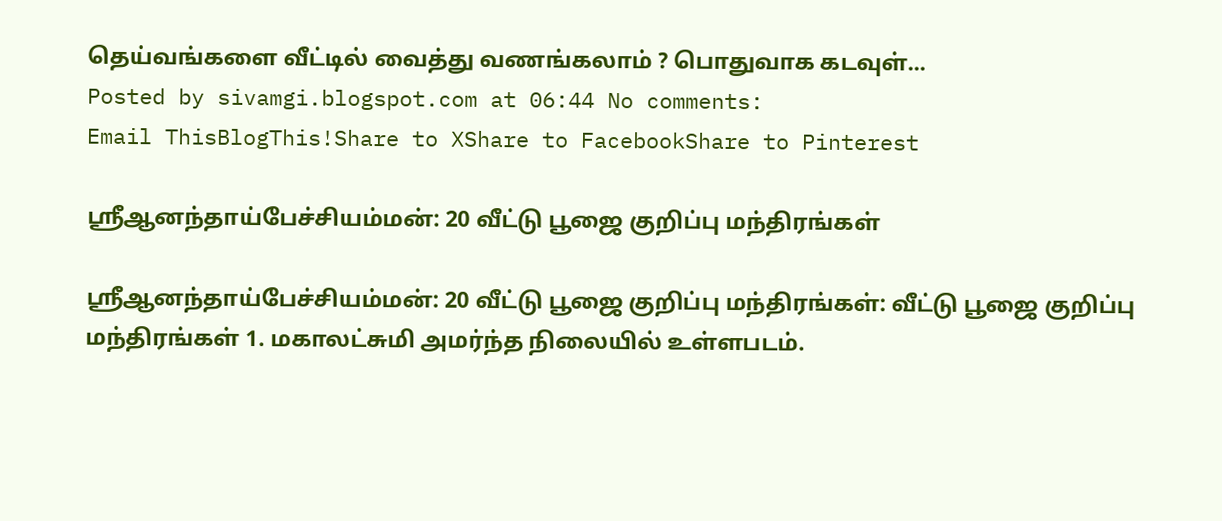தெய்வங்களை வீட்டில் வைத்து வணங்கலாம் ? பொதுவாக கடவுள்...
Posted by sivamgi.blogspot.com at 06:44 No comments:
Email ThisBlogThis!Share to XShare to FacebookShare to Pinterest

ஸ்ரீஆனந்தாய்பேச்சியம்மன்: 20 வீட்டு பூஜை குறிப்பு மந்திரங்கள்

ஸ்ரீஆனந்தாய்பேச்சியம்மன்: 20 வீட்டு பூஜை குறிப்பு மந்திரங்கள்: வீட்டு பூஜை குறிப்பு மந்திரங்கள் 1. மகாலட்சுமி அமர்ந்த நிலையில் உள்ளபடம்.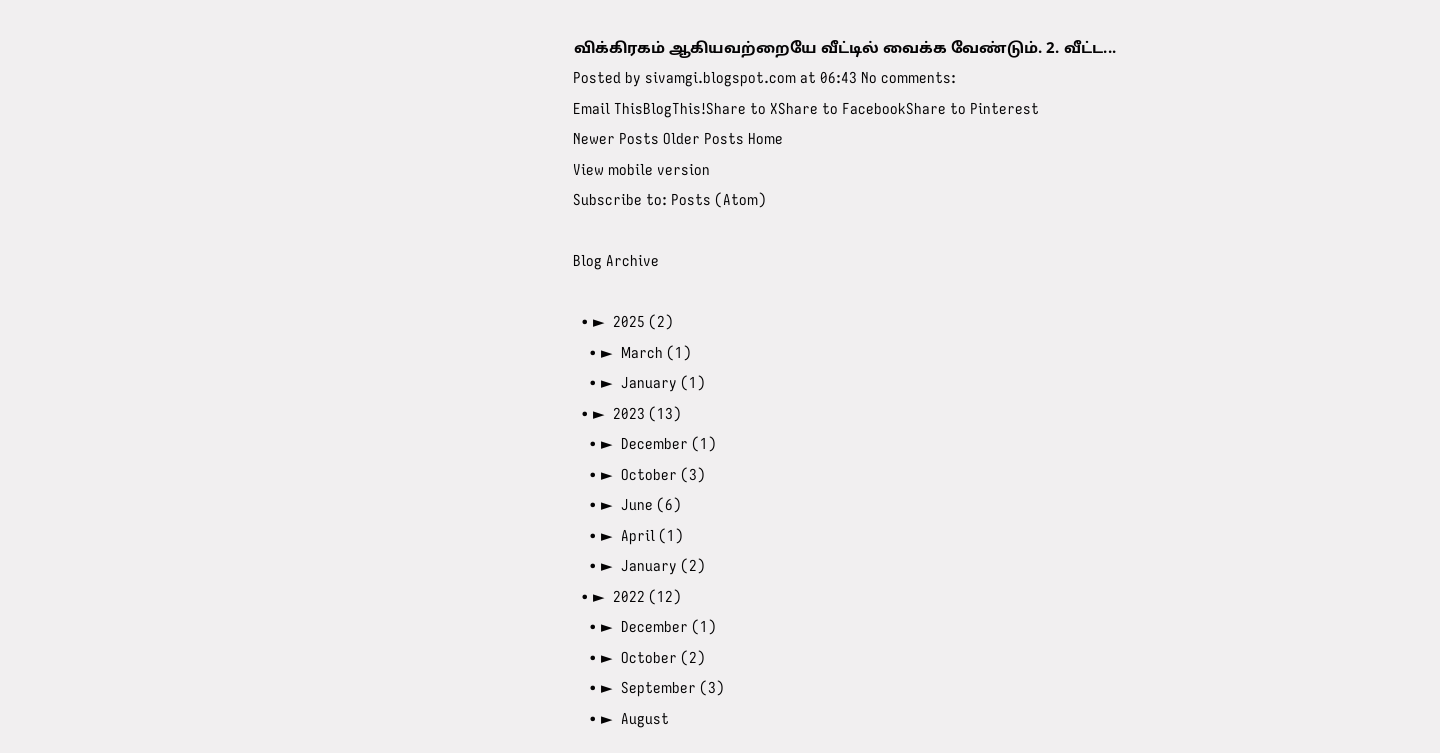விக்கிரகம் ஆகியவற்றையே வீட்டில் வைக்க வேண்டும். 2. வீட்ட...
Posted by sivamgi.blogspot.com at 06:43 No comments:
Email ThisBlogThis!Share to XShare to FacebookShare to Pinterest
Newer Posts Older Posts Home
View mobile version
Subscribe to: Posts (Atom)

Blog Archive

  • ►  2025 (2)
    • ►  March (1)
    • ►  January (1)
  • ►  2023 (13)
    • ►  December (1)
    • ►  October (3)
    • ►  June (6)
    • ►  April (1)
    • ►  January (2)
  • ►  2022 (12)
    • ►  December (1)
    • ►  October (2)
    • ►  September (3)
    • ►  August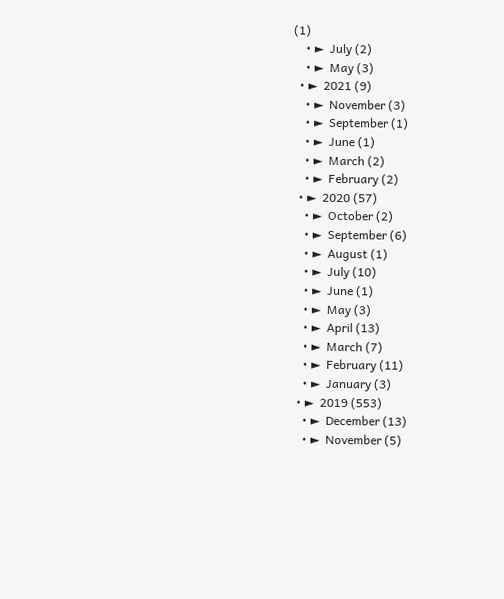(1)
    • ►  July (2)
    • ►  May (3)
  • ►  2021 (9)
    • ►  November (3)
    • ►  September (1)
    • ►  June (1)
    • ►  March (2)
    • ►  February (2)
  • ►  2020 (57)
    • ►  October (2)
    • ►  September (6)
    • ►  August (1)
    • ►  July (10)
    • ►  June (1)
    • ►  May (3)
    • ►  April (13)
    • ►  March (7)
    • ►  February (11)
    • ►  January (3)
  • ►  2019 (553)
    • ►  December (13)
    • ►  November (5)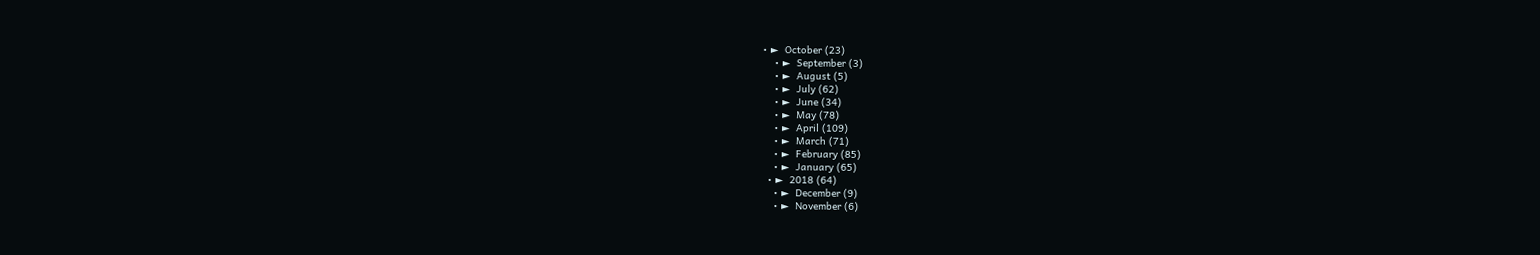• ►  October (23)
    • ►  September (3)
    • ►  August (5)
    • ►  July (62)
    • ►  June (34)
    • ►  May (78)
    • ►  April (109)
    • ►  March (71)
    • ►  February (85)
    • ►  January (65)
  • ►  2018 (64)
    • ►  December (9)
    • ►  November (6)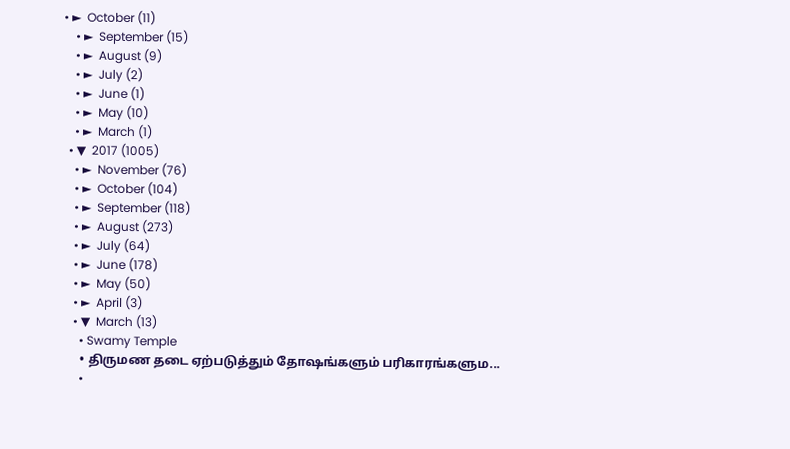• ►  October (11)
    • ►  September (15)
    • ►  August (9)
    • ►  July (2)
    • ►  June (1)
    • ►  May (10)
    • ►  March (1)
  • ▼  2017 (1005)
    • ►  November (76)
    • ►  October (104)
    • ►  September (118)
    • ►  August (273)
    • ►  July (64)
    • ►  June (178)
    • ►  May (50)
    • ►  April (3)
    • ▼  March (13)
      • Swamy Temple
      • திருமண தடை ஏற்படுத்தும் தோஷங்களும் பரிகாரங்களும...
      •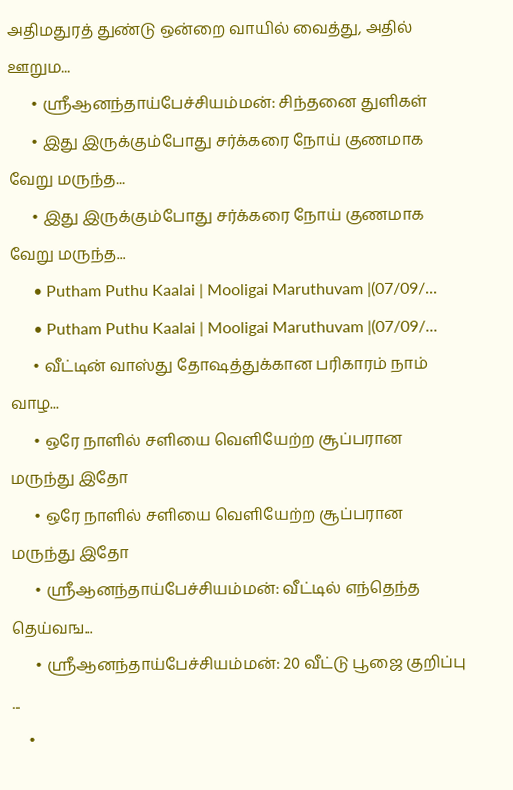அதிமதுரத் துண்டு ஒன்றை வாயில் வைத்து, அதில் ஊறும...
      • ஸ்ரீஆனந்தாய்பேச்சியம்மன்: சிந்தனை துளிகள்
      • இது இருக்கும்போது சர்க்கரை நோய் குணமாக வேறு மருந்த...
      • இது இருக்கும்போது சர்க்கரை நோய் குணமாக வேறு மருந்த...
      • Putham Puthu Kaalai | Mooligai Maruthuvam |(07/09/...
      • Putham Puthu Kaalai | Mooligai Maruthuvam |(07/09/...
      • வீட்டின் வாஸ்து தோஷத்துக்கான பரிகாரம் நாம் வாழ...
      • ஒரே நாளில் சளியை வெளியேற்ற சூப்பரான மருந்து இதோ
      • ஒரே நாளில் சளியை வெளியேற்ற சூப்பரான மருந்து இதோ
      • ஸ்ரீஆனந்தாய்பேச்சியம்மன்: வீட்டில் எந்தெந்த தெய்வங...
      • ஸ்ரீஆனந்தாய்பேச்சியம்மன்: 20 வீட்டு பூஜை குறிப்பு ...
    •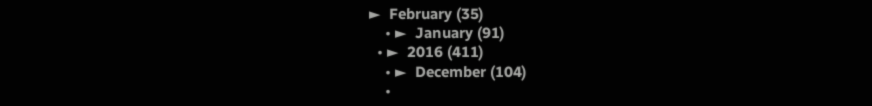►  February (35)
    • ►  January (91)
  • ►  2016 (411)
    • ►  December (104)
    •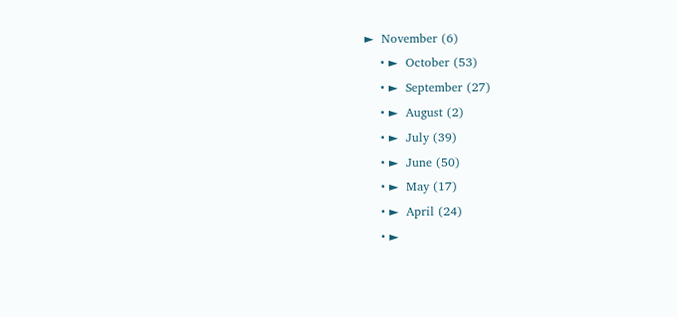►  November (6)
    • ►  October (53)
    • ►  September (27)
    • ►  August (2)
    • ►  July (39)
    • ►  June (50)
    • ►  May (17)
    • ►  April (24)
    • ►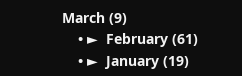March (9)
    • ►  February (61)
    • ►  January (19)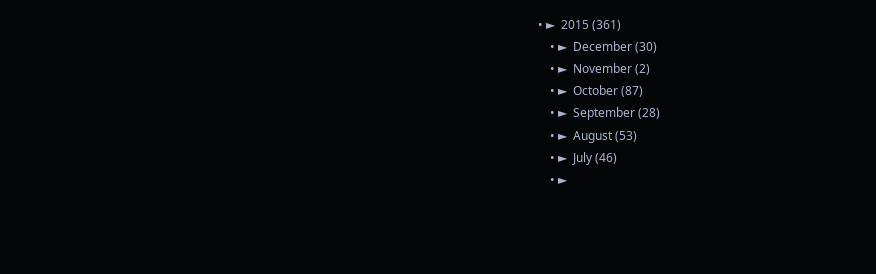• ►  2015 (361)
    • ►  December (30)
    • ►  November (2)
    • ►  October (87)
    • ►  September (28)
    • ►  August (53)
    • ►  July (46)
    • ►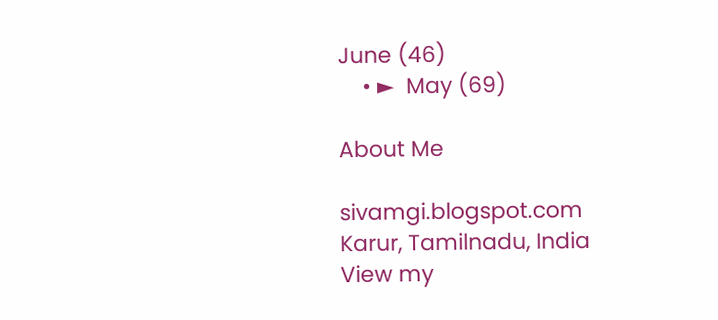June (46)
    • ►  May (69)

About Me

sivamgi.blogspot.com
Karur, Tamilnadu, India
View my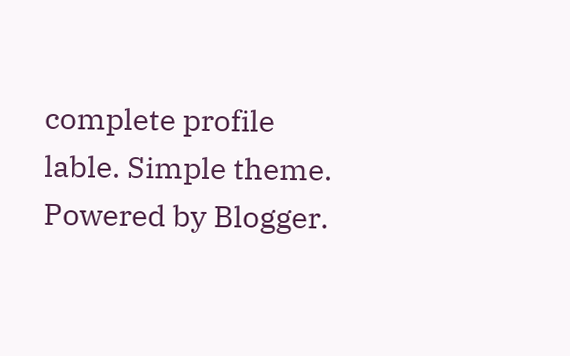complete profile
lable. Simple theme. Powered by Blogger.